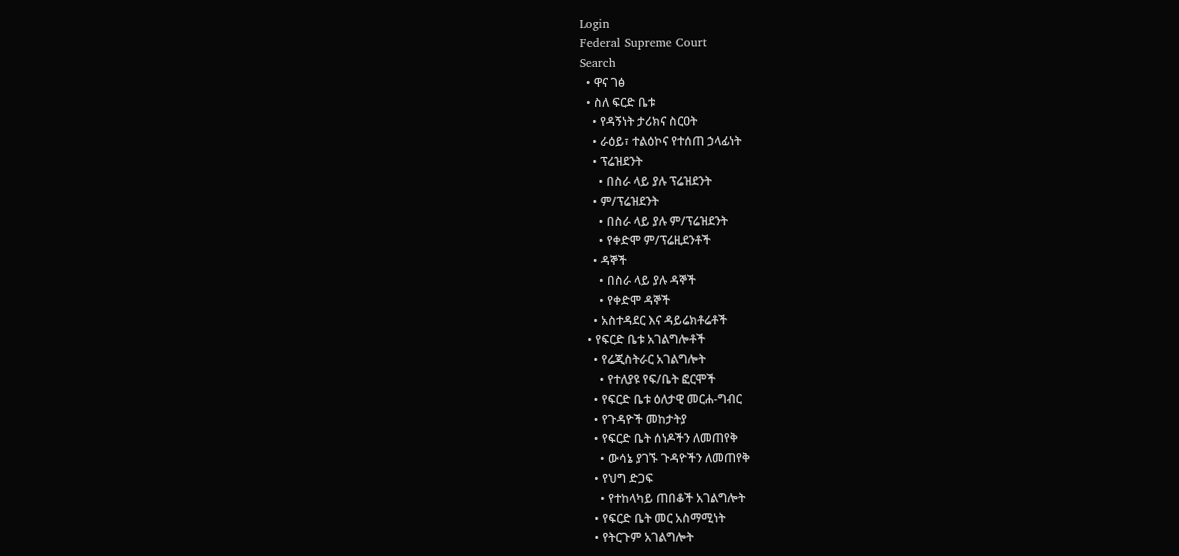Login
Federal Supreme Court
Search
  • ዋና ገፅ
  • ስለ ፍርድ ቤቱ
    • የዳኝነት ታሪክና ስርዐት
    • ራዕይ፣ ተልዕኮና የተሰጠ ኃላፊነት
    • ፕሬዝደንት
      • በስራ ላይ ያሉ ፕሬዝደንት
    • ም/ፕሬዝደንት
      • በስራ ላይ ያሉ ም/ፕሬዝደንት
      • የቀድሞ ም/ፕሬዚደንቶች
    • ዳኞች
      • በስራ ላይ ያሉ ዳኞች
      • የቀድሞ ዳኞች
    • አስተዳደር እና ዳይሬክቶሬቶች
  • የፍርድ ቤቱ አገልግሎቶች
    • የሬጂስትራር አገልግሎት
      • የተለያዩ የፍ/ቤት ፎርሞች
    • የፍርድ ቤቱ ዕለታዊ መርሐ-ግብር
    • የጉዳዮች መከታትያ
    • የፍርድ ቤት ሰነዶችን ለመጠየቅ
      • ውሳኔ ያገኙ ጉዳዮችን ለመጠየቅ
    • የህግ ድጋፍ
      • የተከላካይ ጠበቆች አገልግሎት
    • የፍርድ ቤት መር አስማሚነት
    • የትርጉም አገልግሎት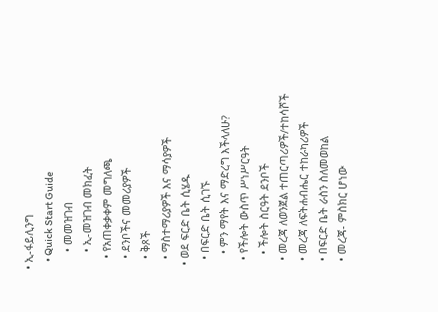• ኢ-ፋይሊንግ
    • Quick Start Guide
      • መመዝገብ
      • ኢ-መዝገብ መክፈት
    • የአጠቀቃቀም መግለጫ
    • ደንቦችና መመሪያዎች
    • ቅጾች
    • ማስተማሪያዎች እና ማሳያዎች
  • ወደ ፍርድ ቤት ሲሄዱ
    • በፍርድ ቤት ሲገኙ
      • ምን ማየት እና ማድረግ እችላለሁ?
    • የችሎት ውስጥ ሥነሥርዓት
      • ችሎት ስርዓት ደንቦች
    • መረጃ ለወንጀል ተጠርጣሪዎች/ተከሳሾች
    • መረጃ ለፍትሐብሔር ተከራካሪዎች
    • በፍርድ ቤት ራስን ስለመወከል
    • መረጃ- ምስክር ሆነው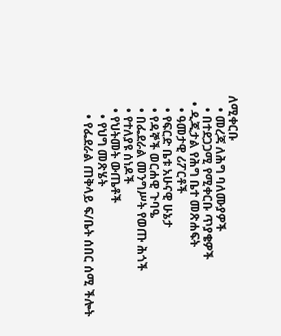ለሚቀርቡ
    • መረጃ ለሕግ ባለሙያዎች
    • በተደጋጋሚ የሚቀርቡ ጥያቄዎች
  • ዲጂታል የሕግ ቤተ መጽሐፍት
    • ዓመታዊ ሪፖርቶች
    • የፍርድ ቤቱ አሁናዊ ሁኔታ
    • የዳኞች ወርሐዊ ጉባዔ
    • በፌደራል መንግሥት የወጡ ሕጎች
    • የተለያዩ ሰነዶች
    • የህትመት ውጤቶች
      • የህግ መጽሄት
      • የፌደራል ጠቅላይ ፍ/ቤት ሰበር ሰሚ ችሎት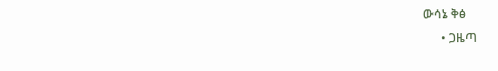ውሳኔ ቅፅ
      • ጋዜጣ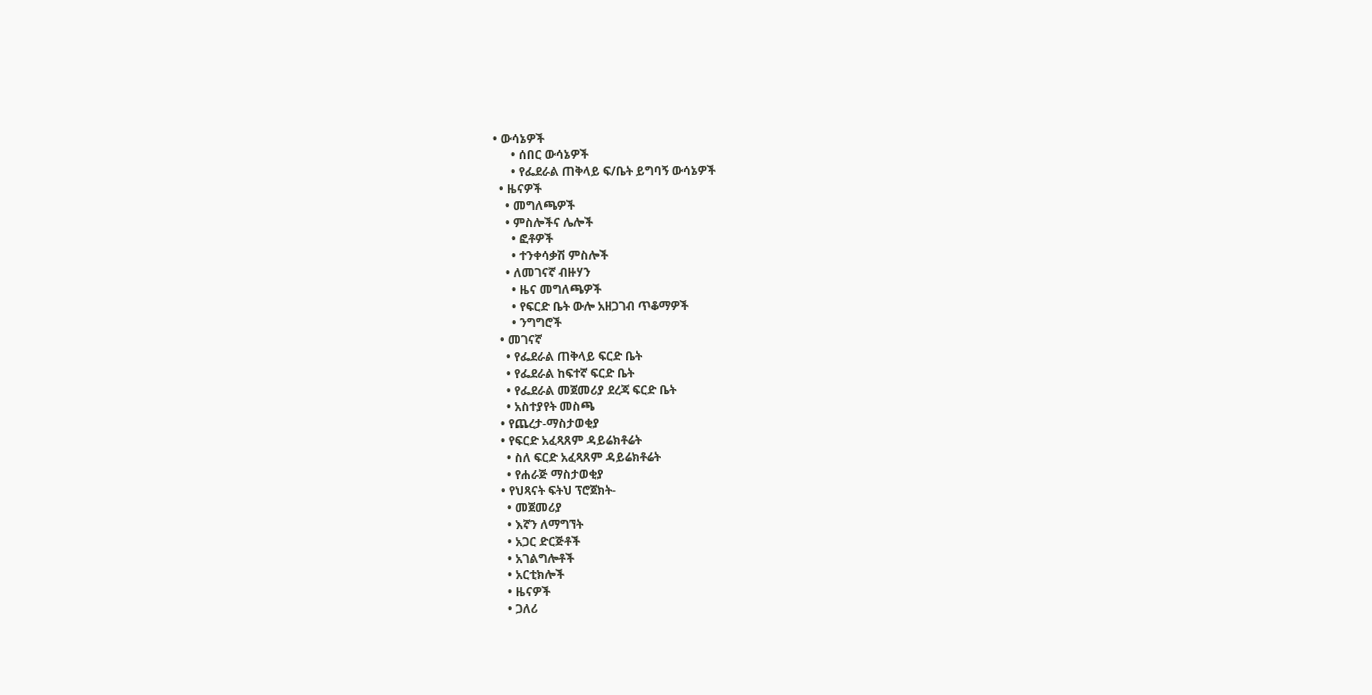• ውሳኔዎች
      • ሰበር ውሳኔዎች
      • የፌደራል ጠቅላይ ፍ/ቤት ይግባኝ ውሳኔዎች
  • ዜናዎች
    • መግለጫዎች
    • ምስሎችና ሌሎች
      • ፎቶዎች
      • ተንቀሳቃሽ ምስሎች
    • ለመገናኛ ብዙሃን
      • ዜና መግለጫዎች
      • የፍርድ ቤት ውሎ አዘጋገብ ጥቆማዎች
      • ንግግሮች
  • መገናኛ
    • የፌደራል ጠቅላይ ፍርድ ቤት
    • የፌደራል ከፍተኛ ፍርድ ቤት
    • የፌደራል መጀመሪያ ደረጃ ፍርድ ቤት
    • አስተያየት መስጫ
  • የጨረታ-ማስታወቂያ
  • የፍርድ አፈጻጸም ዳይሬክቶሬት
    • ስለ ፍርድ አፈጻጸም ዳይሬክቶሬት
    • የሐራጅ ማስታወቂያ
  • የህጻናት ፍትህ ፕሮጀክት-
    • መጀመሪያ
    • እኛን ለማግኘት
    • አጋር ድርጅቶች
    • አገልግሎቶች
    • አርቲክሎች
    • ዜናዎች
    • ጋለሪ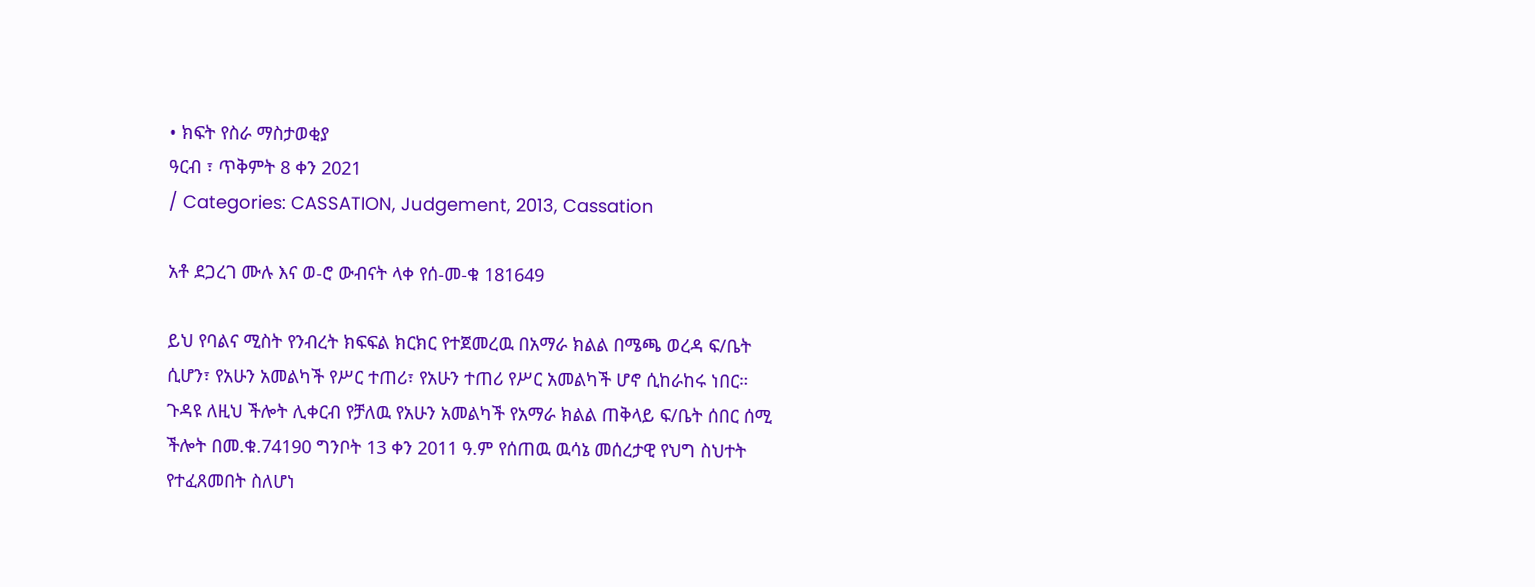• ክፍት የስራ ማስታወቂያ
ዓርብ ፣ ጥቅምት 8 ቀን 2021
/ Categories: CASSATION, Judgement, 2013, Cassation

አቶ ደጋረገ ሙሉ እና ወ-ሮ ውብናት ላቀ የሰ-መ-ቁ 181649

ይህ የባልና ሚስት የንብረት ክፍፍል ክርክር የተጀመረዉ በአማራ ክልል በሜጫ ወረዳ ፍ/ቤት ሲሆን፣ የአሁን አመልካች የሥር ተጠሪ፣ የአሁን ተጠሪ የሥር አመልካች ሆኖ ሲከራከሩ ነበር። ጉዳዩ ለዚህ ችሎት ሊቀርብ የቻለዉ የአሁን አመልካች የአማራ ክልል ጠቅላይ ፍ/ቤት ሰበር ሰሚ ችሎት በመ.ቁ.74190 ግንቦት 13 ቀን 2011 ዓ.ም የሰጠዉ ዉሳኔ መሰረታዊ የህግ ስህተት የተፈጸመበት ስለሆነ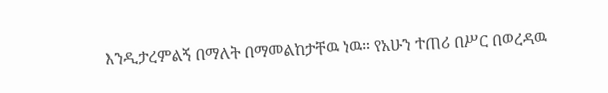እንዲታረምልኝ በማለት በማመልከታቸዉ ነዉ። የአሁን ተጠሪ በሥር በወረዳዉ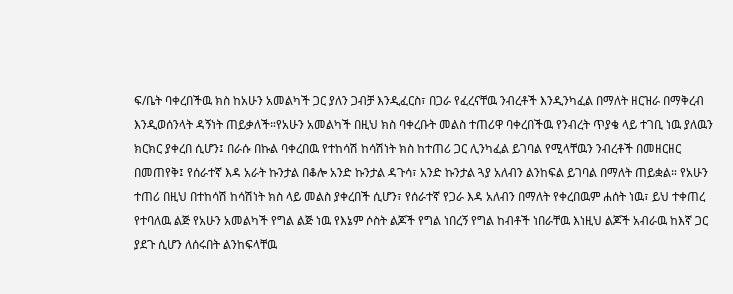ፍ/ቤት ባቀረበችዉ ክስ ከአሁን አመልካች ጋር ያለን ጋብቻ እንዲፈርስ፣ በጋራ የፈረናቸዉ ንብረቶች እንዲንካፈል በማለት ዘርዝራ በማቅረብ እንዲወሰንላት ዳኝነት ጠይቃለች።የአሁን አመልካች በዚህ ክስ ባቀረቡት መልስ ተጠሪዋ ባቀረበችዉ የንብረት ጥያቄ ላይ ተገቢ ነዉ ያለዉን ክርክር ያቀረበ ሲሆን፤ በራሱ በኩል ባቀረበዉ የተከሳሽ ከሳሽነት ክስ ከተጠሪ ጋር ሊንካፈል ይገባል የሚላቸዉን ንብረቶች በመዘርዘር በመጠየቅ፤ የሰራተኛ እዳ አራት ኩንታል በቆሎ አንድ ኩንታል ዳጉሳ፣ አንድ ኩንታል ጓያ አለብን ልንከፍል ይገባል በማለት ጠይቋል። የአሁን ተጠሪ በዚህ በተከሳሽ ከሳሽነት ክስ ላይ መልስ ያቀረበች ሲሆን፣ የሰራተኛ የጋራ እዳ አለብን በማለት የቀረበዉም ሐሰት ነዉ፣ ይህ ተቀጠረ የተባለዉ ልጅ የአሁን አመልካች የግል ልጅ ነዉ የእኔም ሶስት ልጆች የግል ነበረኝ የግል ከብቶች ነበራቸዉ እነዚህ ልጆች አብራዉ ከእኛ ጋር ያደጉ ሲሆን ለሰሩበት ልንከፍላቸዉ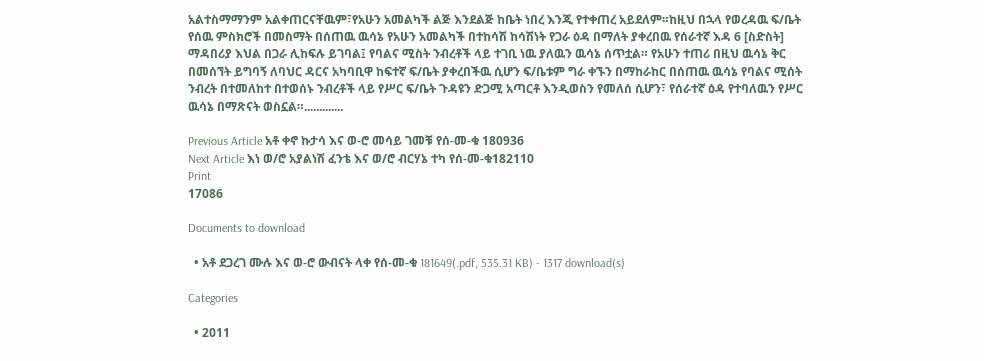አልተስማማንም አልቀጠርናቸዉም፣የአሁን አመልካች ልጅ እንደልጅ ከቤት ነበረ እንጂ የተቀጠረ አይደለም።ከዚህ በኋላ የወረዳዉ ፍ/ቤት የሰዉ ምስክሮች በመስማት በሰጠዉ ዉሳኔ የአሁን አመልካች በተከሳሽ ከሳሽነት የጋራ ዕዳ በማለት ያቀረበዉ የሰራተኛ እዳ 6 [ስድስት] ማዳበሪያ እህል በጋራ ሊከፍሉ ይገባል፤ የባልና ሚስት ንብረቶች ላይ ተገቢ ነዉ ያለዉን ዉሳኔ ሰጥቷል። የአሁን ተጠሪ በዚህ ዉሳኔ ቅር በመሰኘት ይግባኝ ለባህር ዳርና አካባቢዋ ከፍተኛ ፍ/ቤት ያቀረበችዉ ሲሆን ፍ/ቤቱም ግራ ቀኙን በማከራከር በሰጠዉ ዉሳኔ የባልና ሚሰት ንብረት በተመለከተ በተወሰኑ ንብረቶች ላይ የሥር ፍ/ቤት ጉዳዩን ድጋሚ አጣርቶ እንዲወስን የመለሰ ሲሆን፣ የሰራተኛ ዕዳ የተባለዉን የሥር ዉሳኔ በማጽናት ወስኗል።.............

Previous Article አቶ ቀኖ ኩታሳ እና ወ-ሮ መሳይ ገመቹ የሰ-መ-ቁ 180936
Next Article እነ ወ/ሮ አያልነሽ ፈንቴ እና ወ/ሮ ብርሃኔ ተካ የሰ-መ-ቁ182110
Print
17086

Documents to download

  • አቶ ደጋረገ ሙሉ እና ወ-ሮ ውብናት ላቀ የሰ-መ-ቁ 181649(.pdf, 535.31 KB) - 1317 download(s)

Categories

  • 2011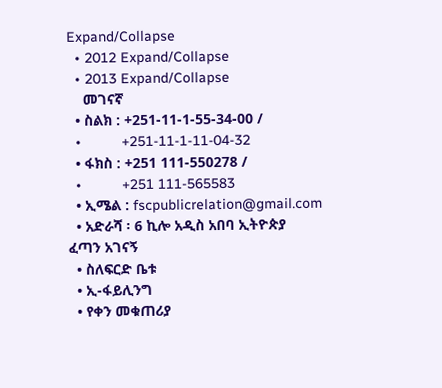Expand/Collapse
  • 2012 Expand/Collapse
  • 2013 Expand/Collapse
    መገናኛ
  • ስልክ : +251-11-1-55-34-00 /
  •          +251-11-1-11-04-32
  • ፋክስ : +251 111-550278 /
  •          +251 111-565583
  • ኢሜል : fscpublicrelation@gmail.com
  • አድራሻ ፡ 6 ኪሎ አዲስ አበባ ኢትዮጵያ
ፈጣን አገናኝ
  • ስለፍርድ ቤቱ
  • ኢ-ፋይሊንግ
  • የቀን መቁጠሪያ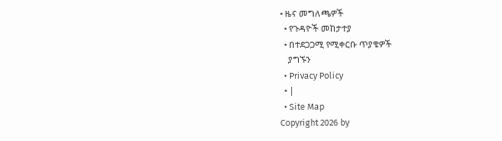• ዜና መግለጫዎች
  • የጉዳዮች መከታተያ
  • በተደጋጋሚ የሚቀርቡ ጥያቄዎች
    ያግኙን
  • Privacy Policy
  • |
  • Site Map
Copyright 2026 by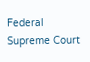Federal Supreme Court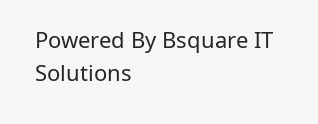Powered By Bsquare IT Solutions